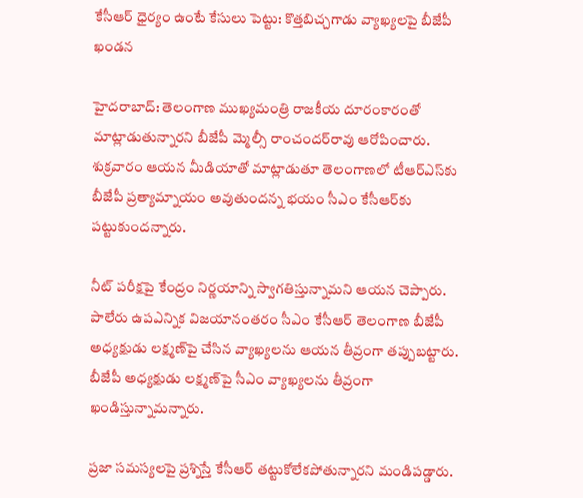కేసీఆర్ ధైర్యం ఉంటే కేసులు పెట్టు: కొత్తబిచ్చగాడు వ్యాఖ్యలపై బీజేపీ ఖండన

హైదరాబాద్: తెలంగాణ ముఖ్యమంత్రి రాజకీయ దూరంకారంతో మాట్లాడుతున్నారని బీజేపీ మ్మెల్సీ రాంచందర్‌రావు ఆరోపించారు. శుక్రవారం ఆయన మీడియాతో మాట్లాడుతూ తెలంగాణలో టీఆర్ఎస్‌కు బీజేపీ ప్రత్యామ్నాయం అవుతుందన్న భయం సీఎం కేసీఆర్‌కు పట్టుకుందన్నారు.

నీట్ పరీక్షపై కేంద్రం నిర్ణయాన్ని స్వాగతిస్తున్నామని ఆయన చెప్పారు. పాలేరు ఉపఎన్నిక విజయానంతరం సీఎం కేసీఆర్ తెలంగాణ బీజేపీ అధ్యక్షుడు లక్ష్మణ్‌పై చేసిన వ్యాఖ్యలను ఆయన తీవ్రంగా తప్పుబట్టారు. బీజేపీ అధ్యక్షుడు లక్ష్మణ్‌పై సీఎం వ్యాఖ్యలను తీవ్రంగా ఖండిస్తున్నామన్నారు.

ప్రజా సమస్యలపై ప్రశ్నిస్తే కేసీఆర్ తట్టుకోలేకపోతున్నారని మండిపడ్డారు.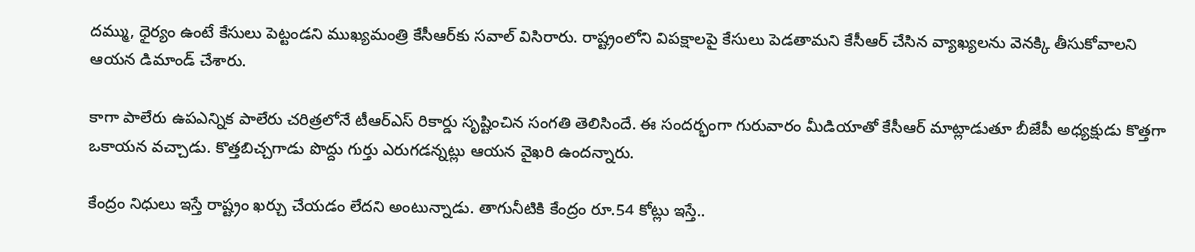దమ్ము, ధైర్యం ఉంటే కేసులు పెట్టండని ముఖ్యమంత్రి కేసీఆర్‌కు సవాల్‌ విసిరారు. రాష్ట్రంలోని విపక్షాలపై కేసులు పెడతామని కేసీఆర్ చేసిన వ్యాఖ్యలను వెనక్కి తీసుకోవాలని ఆయన డిమాండ్ చేశారు.

కాగా పాలేరు ఉపఎన్నిక పాలేరు చరిత్రలోనే టీఆర్ఎస్ రికార్డు సృష్టించిన సంగతి తెలిసిందే. ఈ సందర్భంగా గురువారం మీడియాతో కేసీఆర్ మాట్లాడుతూ బీజేపీ అధ్యక్షుడు కొత్తగా ఒకాయన వచ్చాడు. కొత్తబిచ్చగాడు పొద్దు గుర్తు ఎరుగడన్నట్లు ఆయన వైఖరి ఉందన్నారు.

కేంద్రం నిధులు ఇస్తే రాష్ట్రం ఖర్చు చేయడం లేదని అంటున్నాడు. తాగునీటికి కేంద్రం రూ.54 కోట్లు ఇస్తే..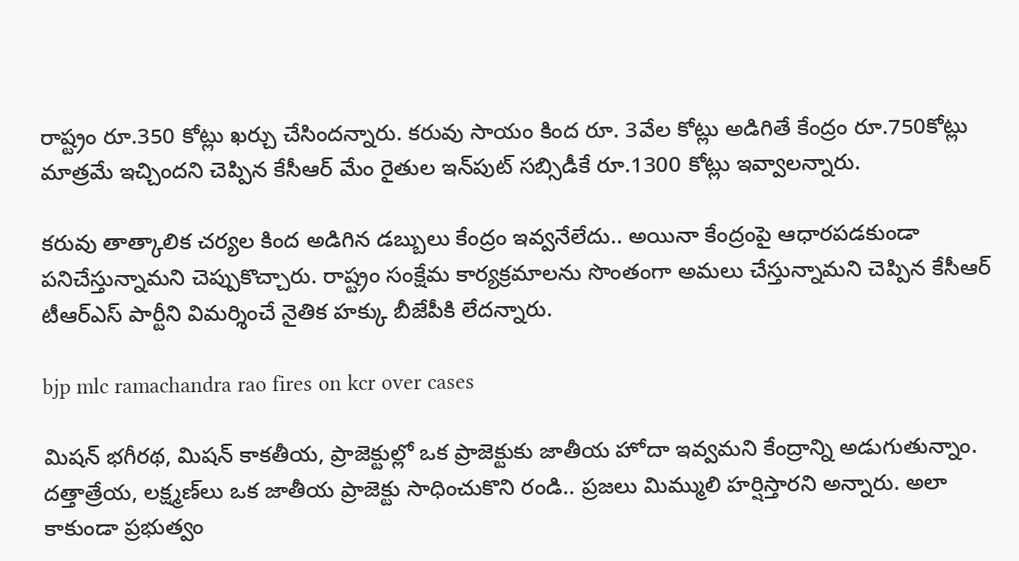రాష్ట్రం రూ.350 కోట్లు ఖర్చు చేసిందన్నారు. కరువు సాయం కింద రూ. 3వేల కోట్లు అడిగితే కేంద్రం రూ.750కోట్లు మాత్రమే ఇచ్చిందని చెప్పిన కేసీఆర్ మేం రైతుల ఇన్‌పుట్ సబ్సిడీకే రూ.1300 కోట్లు ఇవ్వాలన్నారు.

కరువు తాత్కాలిక చర్యల కింద అడిగిన డబ్బులు కేంద్రం ఇవ్వనేలేదు.. అయినా కేంద్రంపై ఆధారపడకుండా పనిచేస్తున్నామని చెప్పుకొచ్చారు. రాష్ట్రం సంక్షేమ కార్యక్రమాలను సొంతంగా అమలు చేస్తున్నామని చెప్పిన కేసీఆర్ టీఆర్‌ఎస్ పార్టీని విమర్శించే నైతిక హక్కు బీజేపీకి లేదన్నారు.

bjp mlc ramachandra rao fires on kcr over cases

మిషన్ భగీరథ, మిషన్ కాకతీయ, ప్రాజెక్టుల్లో ఒక ప్రాజెక్టుకు జాతీయ హోదా ఇవ్వమని కేంద్రాన్ని అడుగుతున్నాం. దత్తాత్రేయ, లక్ష్మణ్‌లు ఒక జాతీయ ప్రాజెక్టు సాధించుకొని రండి.. ప్రజలు మిమ్ములి హర్షిస్తారని అన్నారు. అలా కాకుండా ప్రభుత్వం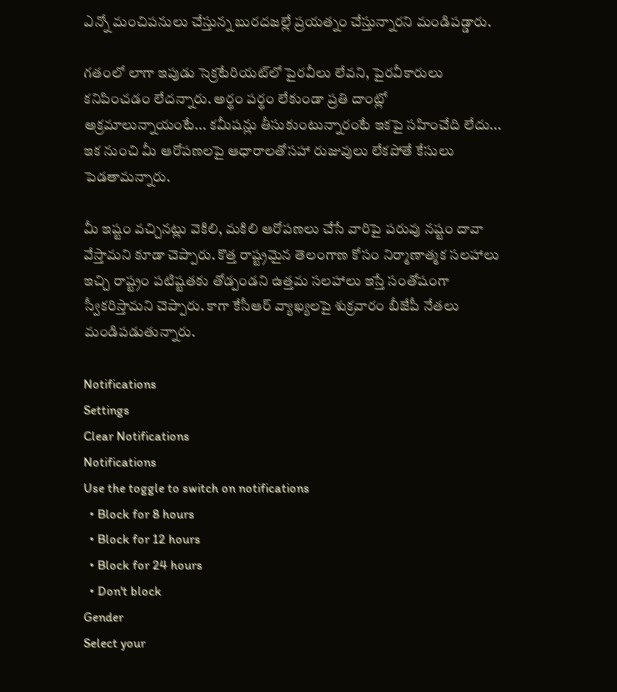ఎన్నో మంచిపనులు చేస్తున్న బురదజల్లే ప్రయత్నం చేస్తున్నారని మండిపడ్డారు.

గతంలో లాగా ఇపుడు సెక్రటేరియట్‌లో పైరవీలు లేవని, పైరవీకారులు కనిపించడం లేదన్నారు. అర్థం పర్థం లేకుండా ప్రతి దాంట్లో అక్రమాలున్నాయంటే... కమీషన్లు తీసుకుంటున్నారంటే ఇకపై సహించేది లేదు... ఇక నుంచి మీ ఆరోపణలపై ఆధారాలతోసహా రుజువులు లేకపోతే కేసులు పెడతామన్నారు.

మీ ఇష్టం వచ్చినట్లు వెకిలి, మకిలి ఆరోపణలు చేసే వారిపై పరువు నష్టం దావా వేస్తామని కూడా చెప్పారు. కొత్త రాష్ట్రమైన తెలంగాణ కోసం నిర్మాణాత్మక సలహాలు ఇచ్చి రాష్ట్రం పటిష్టతకు తోడ్పండని ఉత్తమ సలహాలు ఇస్తే సంతోషంగా స్వీకరిస్తామని చెప్పారు. కాగా కేసీఆర్ వ్యాఖ్యలపై శుక్రవారం బీజేపీ నేతలు మండిపడుతున్నారు.

Notifications
Settings
Clear Notifications
Notifications
Use the toggle to switch on notifications
  • Block for 8 hours
  • Block for 12 hours
  • Block for 24 hours
  • Don't block
Gender
Select your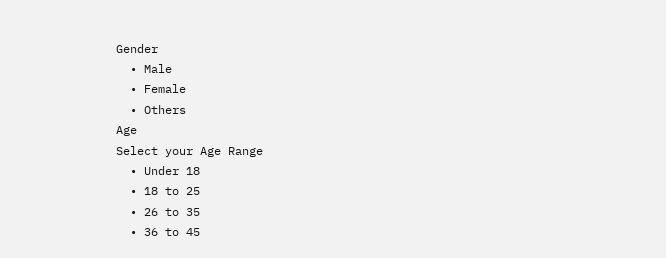Gender
  • Male
  • Female
  • Others
Age
Select your Age Range
  • Under 18
  • 18 to 25
  • 26 to 35
  • 36 to 45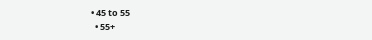• 45 to 55
  • 55+